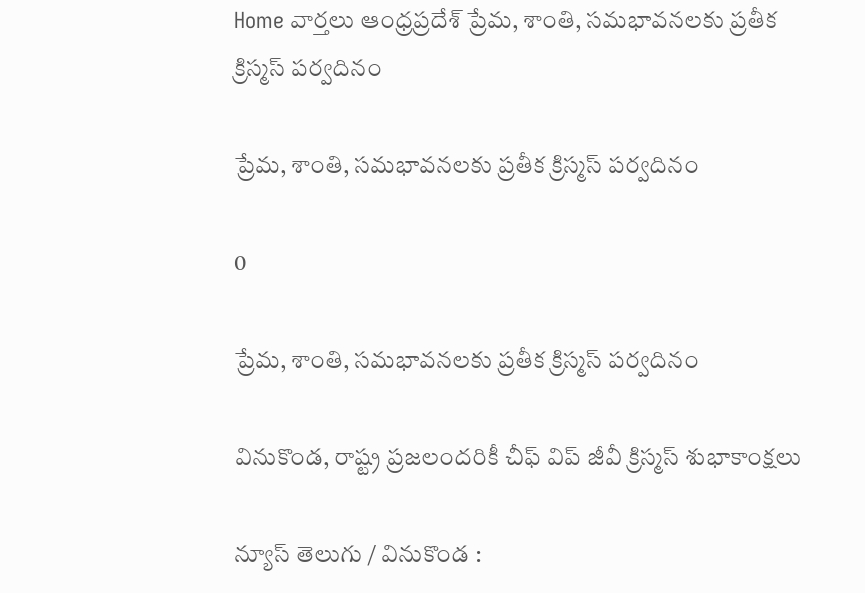Home వార్తలు ఆంధ్రప్రదేశ్‌ ప్రేమ, శాంతి, సమభావనలకు ప్రతీక క్రిస్మస్ పర్వదినం

ప్రేమ, శాంతి, సమభావనలకు ప్రతీక క్రిస్మస్ పర్వదినం

0

ప్రేమ, శాంతి, సమభావనలకు ప్రతీక క్రిస్మస్ పర్వదినం

వినుకొండ, రాష్ట్ర ప్రజలందరికీ చీఫ్ విప్ జీవీ క్రిస్మస్ శుభాకాంక్షలు

న్యూస్ తెలుగు / వినుకొండ :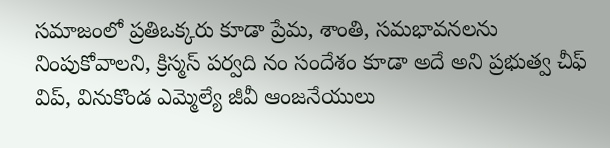సమాజంలో ప్రతిఒక్కరు కూడా ప్రేమ, శాంతి, సమభావనలను నింపుకోవాలని, క్రిస్మస్ పర్వది నం సందేశం కూడా అదే అని ప్రభుత్వ చీఫ్‌ విప్‌, వినుకొండ ఎమ్మెల్యే జీవీ ఆంజనేయులు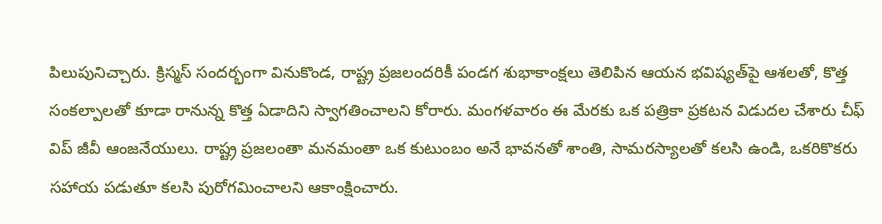పిలుపునిచ్చారు. క్రిస్మస్ సందర్భంగా వినుకొండ, రాష్ట్ర ప్రజలందరికీ పండగ శుభాకాంక్షలు తెలిపిన ఆయన భవిష్యత్‌పై ఆశలతో, కొత్త సంకల్పాలతో కూడా రానున్న కొత్త ఏడాదిని స్వాగతించాలని కోరారు. మంగళవారం ఈ మేరకు ఒక పత్రికా ప్రకటన విడుదల చేశారు చీఫ్‌ విప్ జీవీ ఆంజనేయులు. రాష్ట్ర ప్రజలంతా మనమంతా ఒక కుటుంబం అనే భావనతో శాంతి, సామరస్యాలతో కలసి ఉండి, ఒకరికొకరు సహాయ పడుతూ కలసి పురోగమించాలని ఆకాంక్షించారు.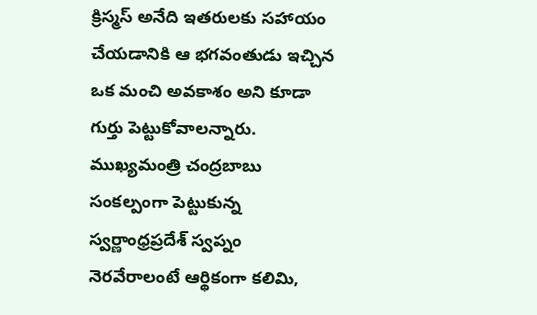క్రిస్మస్ అనేది ఇతరులకు సహాయం చేయడానికి ఆ భగవంతుడు ఇచ్చిన ఒక మంచి అవకాశం అని కూడా గుర్తు పెట్టుకోవాలన్నారు. ముఖ్యమంత్రి చంద్రబాబు సంకల్పంగా పెట్టుకున్న స్వర్ణాంధ్రప్రదేశ్‌ స్వప్నం నెరవేరాలంటే ఆర్థికంగా కలిమి,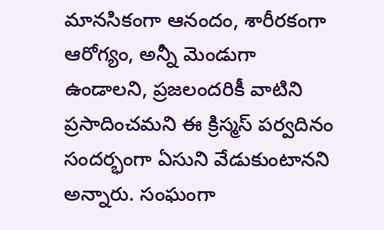మానసికంగా ఆనందం, శారీరకంగా ఆరోగ్యం, అన్నీ మెండుగా ఉండాలని, ప్రజలందరికీ వాటిని ప్రసాదించమని ఈ క్రిస్మస్ పర్వదినం సందర్భంగా ఏసుని వేడుకుంటానని అన్నారు. సంఘంగా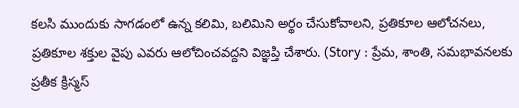కలసి ముందుకు సాగడంలో ఉన్న కలిమి, బలిమిని అర్థం చేసుకోవాలని, ప్రతికూల ఆలోచనలు, ప్రతికూల శక్తుల వైపు ఎవరు ఆలోచించవద్దని విజ్ఞప్తి చేశారు. (Story : ప్రేమ, శాంతి, సమభావనలకు ప్రతీక క్రిస్మస్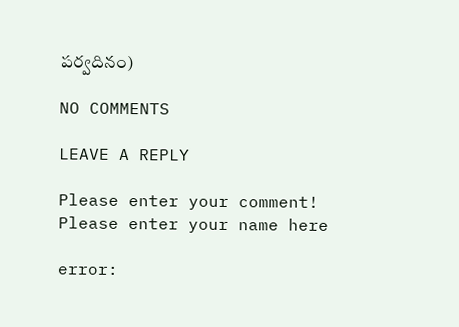పర్వదినం)

NO COMMENTS

LEAVE A REPLY

Please enter your comment!
Please enter your name here

error: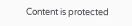Content is protected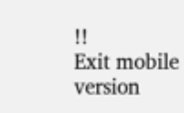!!
Exit mobile version